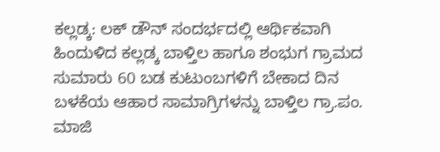ಕಲ್ಲಡ್ಕ: ಲಕ್ ಡೌನ್ ಸಂದರ್ಭದಲ್ಲಿ ಆರ್ಥಿಕವಾಗಿ ಹಿಂದುಳಿದ ಕಲ್ಲಡ್ಕ ಬಾಳ್ತಿಲ ಹಾಗೂ ಶಂಭುಗ ಗ್ರಾಮದ ಸುಮಾರು 60 ಬಡ ಕುಟುಂಬಗಳಿಗೆ ಬೇಕಾದ ದಿನ ಬಳಕೆಯ ಆಹಾರ ಸಾಮಾಗ್ರಿಗಳನ್ನು ಬಾಳ್ತಿಲ ಗ್ರಾ.ಪಂ. ಮಾಜಿ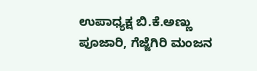ಉಪಾಧ್ಯಕ್ಷ ಬಿ.ಕೆ.ಅಣ್ಣು ಪೂಜಾರಿ, ಗೆಜ್ಜೆಗಿರಿ ಮಂಜನ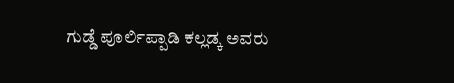ಗುಡ್ಡೆ ಪೂರ್ಲಿಪ್ಪಾಡಿ ಕಲ್ಲಡ್ಕ ಅವರು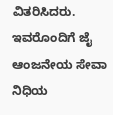ವಿತರಿಸಿದರು. ಇವರೊಂದಿಗೆ ಜೈ ಆಂಜನೇಯ ಸೇವಾ ನಿಧಿಯ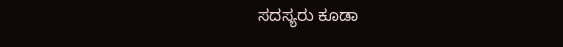ಸದಸ್ಯರು ಕೂಡಾ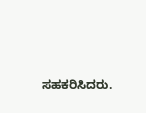ಸಹಕರಿಸಿದರು.